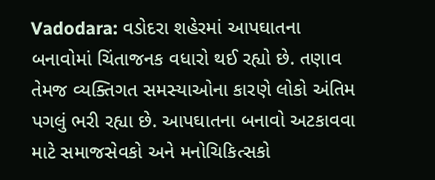Vadodara: વડોદરા શહેરમાં આપઘાતના બનાવોમાં ચિંતાજનક વધારો થઈ રહ્યો છે. તણાવ તેમજ વ્યક્તિગત સમસ્યાઓના કારણે લોકો અંતિમ પગલું ભરી રહ્યા છે. આપઘાતના બનાવો અટકાવવા માટે સમાજસેવકો અને મનોચિકિત્સકો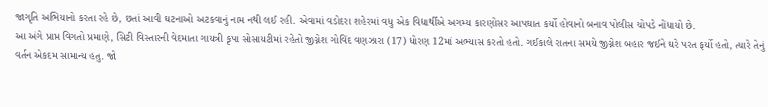જાગૃતિ અભિયાનો કરતા રહે છે, છતાં આવી ઘટનાઓ અટકવાનું નામ નથી લઈ રહી. એવામાં વડોદરા શહેરમાં વધુ એક વિદ્યાર્થીએ અગમ્ય કારણોસર આપઘાત કર્યો હોવાનો બનાવ પોલીસ ચોપડે નોંધાયો છે.
આ અંગે પ્રાપ્ત વિગતો પ્રમાણે, સિટી વિસ્તારની વેદમાતા ગાયત્રી કૃપા સોસાયટીમાં રહેતો જીગ્નેશ ગોવિંદ વણઝારા (17) ધોરણ 12માં અભ્યાસ કરતો હતો. ગઈકાલે રાતના સમયે જીગ્નેશ બહાર જઈને ઘરે પરત ફર્યો હતો, ત્યારે તેનું વર્તન એકદમ સામાન્ય હતુ. જો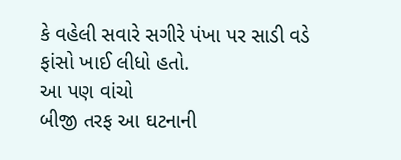કે વહેલી સવારે સગીરે પંખા પર સાડી વડે ફાંસો ખાઈ લીધો હતો.
આ પણ વાંચો
બીજી તરફ આ ઘટનાની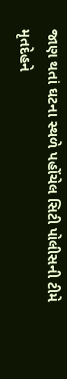જાણ થતાં ઘટના સ્થળે પહોંચેલ સિટી પોલીસની ટીમે મૃતદેહને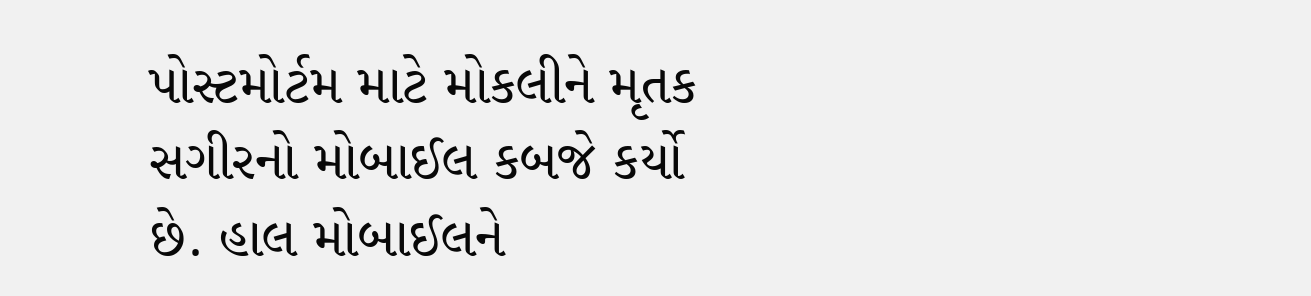પોસ્ટમોર્ટમ માટે મોકલીને મૃતક સગીરનો મોબાઈલ કબજે કર્યો છે. હાલ મોબાઈલને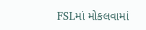FSLમાં મોકલવામાં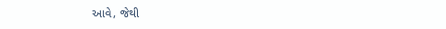આવે, જેથી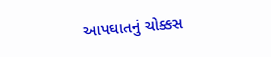આપઘાતનું ચોક્કસ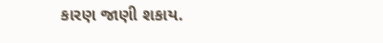કારણ જાણી શકાય.